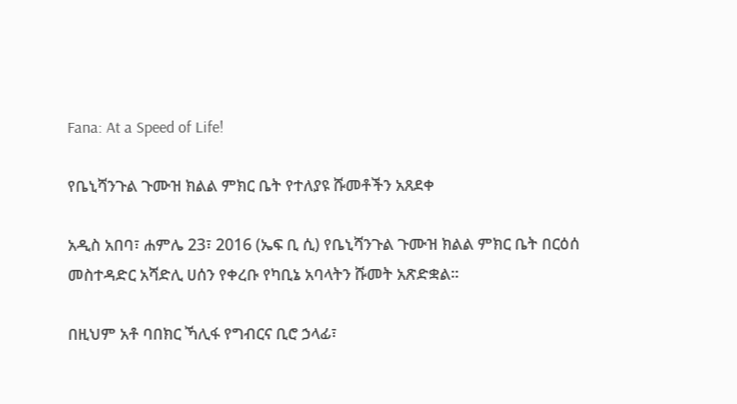Fana: At a Speed of Life!

የቤኒሻንጉል ጉሙዝ ክልል ምክር ቤት የተለያዩ ሹመቶችን አጸደቀ

አዲስ አበባ፣ ሐምሌ 23፣ 2016 (ኤፍ ቢ ሲ) የቤኒሻንጉል ጉሙዝ ክልል ምክር ቤት በርዕሰ መስተዳድር አሻድሊ ሀሰን የቀረቡ የካቢኔ አባላትን ሹመት አጽድቋል፡፡

በዚህም አቶ ባበክር ኻሊፋ የግብርና ቢሮ ኃላፊ፣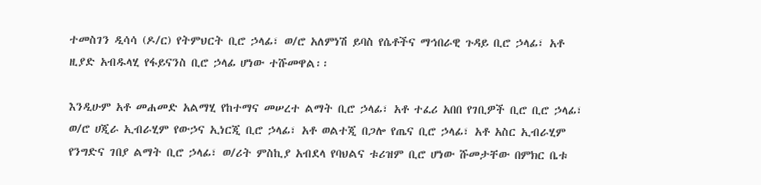ተመስገን ዲሳሳ (ዶ/ር) የትምህርት ቢሮ ኃላፊ፣ ወ/ሮ አለምነሽ ይባስ የሴቶችና ማኅበራዊ ጉዳይ ቢሮ ኃላፊ፣ አቶ ዚያድ አብዱላሂ የፋይናንስ ቢሮ ኃላፊ ሆነው ተሹመዋል፡፡

እንዲሁም አቶ መሐመድ አልማሂ የከተማና መሠረተ ልማት ቢሮ ኃላፊ፣ አቶ ተፈሪ አበበ የገቢዎች ቢሮ ቢሮ ኃላፊ፣ ወ/ሮ ሀጂራ ኢብራሂም የውኃና ኢነርጂ ቢሮ ኃላፊ፣ አቶ ወልተጂ በጋሎ የጤና ቢሮ ኃላፊ፣ አቶ አስር ኢብራሂም የንግድና ገበያ ልማት ቢሮ ኃላፊ፣ ወ/ሪት ምስኪያ አብደላ የባህልና ቱሪዝም ቢሮ ሆነው ሹመታቸው በምክር ቤቱ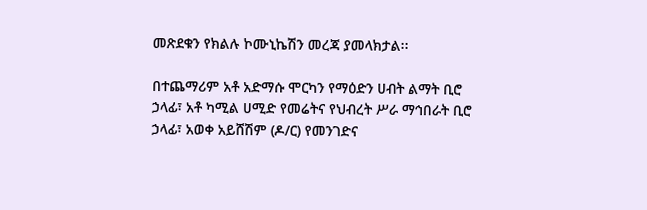መጽደቁን የክልሉ ኮሙኒኬሽን መረጃ ያመላክታል፡፡

በተጨማሪም አቶ አድማሱ ሞርካን የማዕድን ሀብት ልማት ቢሮ ኃላፊ፣ አቶ ካሚል ሀሚድ የመሬትና የህብረት ሥራ ማኅበራት ቢሮ ኃላፊ፣ አወቀ አይሸሽም (ዶ/ር) የመንገድና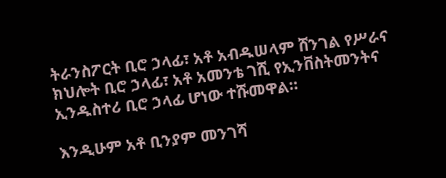ትራንስፖርት ቢሮ ኃላፊ፣ አቶ አብዱሠላም ሸንገል የሥራና ክህሎት ቢሮ ኃላፊ፣ አቶ አመንቴ ገሺ የኢንቨስትመንትና ኢንዱስተሪ ቢሮ ኃላፊ ሆነው ተሹመዋል።

እንዲሁም አቶ ቢንያም መንገሻ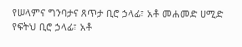የሠላምና ግንባታና ጸጥታ ቢሮ ኃላፊ፣ አቶ መሐመድ ሀሚድ የፍትህ ቢሮ ኃላፊ፣ አቶ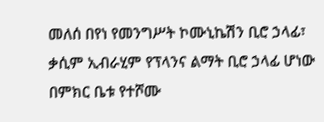መለሰ በየነ የመንግሥት ኮሙኒኬሽን ቢሮ ኃላፊ፣ ቃሲም ኢብራሂም የፕላንና ልማት ቢሮ ኃላፊ ሆነው በምክር ቤቱ የተሾሙ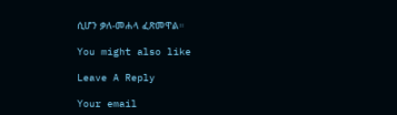ሲሆን ቃለ-መሐላ ፈጽመዋል።

You might also like

Leave A Reply

Your email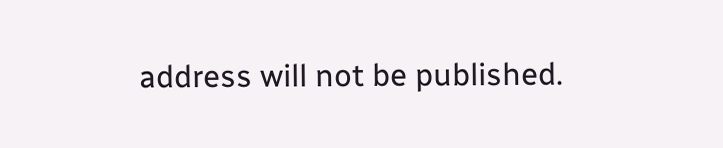address will not be published.